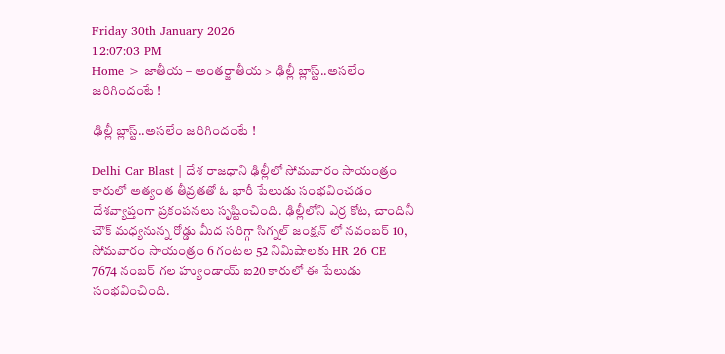Friday 30th January 2026
12:07:03 PM
Home > జాతీయ – అంతర్జాతీయ > ఢిల్లీ బ్లాస్ట్..అసలేం జరిగిందంటే !

ఢిల్లీ బ్లాస్ట్..అసలేం జరిగిందంటే !

Delhi Car Blast | దేశ రాజధాని ఢిల్లీలో సోమవారం సాయంత్రం కారులో అత్యంత తీవ్రతతో ఓ భారీ పేలుడు సంభవించడం దేశవ్యాప్తంగా ప్రకంపనలు సృష్టించింది. ఢిల్లీలోని ఎర్ర కోట, చాందినీ చౌక్ మధ్యనున్న రోడ్డు మీద సరిగ్గా సిగ్నల్ జంక్షన్ లో నవంబర్ 10, సోమవారం సాయంత్రం 6 గంటల 52 నిమిషాలకు HR 26 CE 7674 నంబర్ గల హ్యుండాయ్ ఐ20 కారులో ఈ పేలుడు సంభవించింది.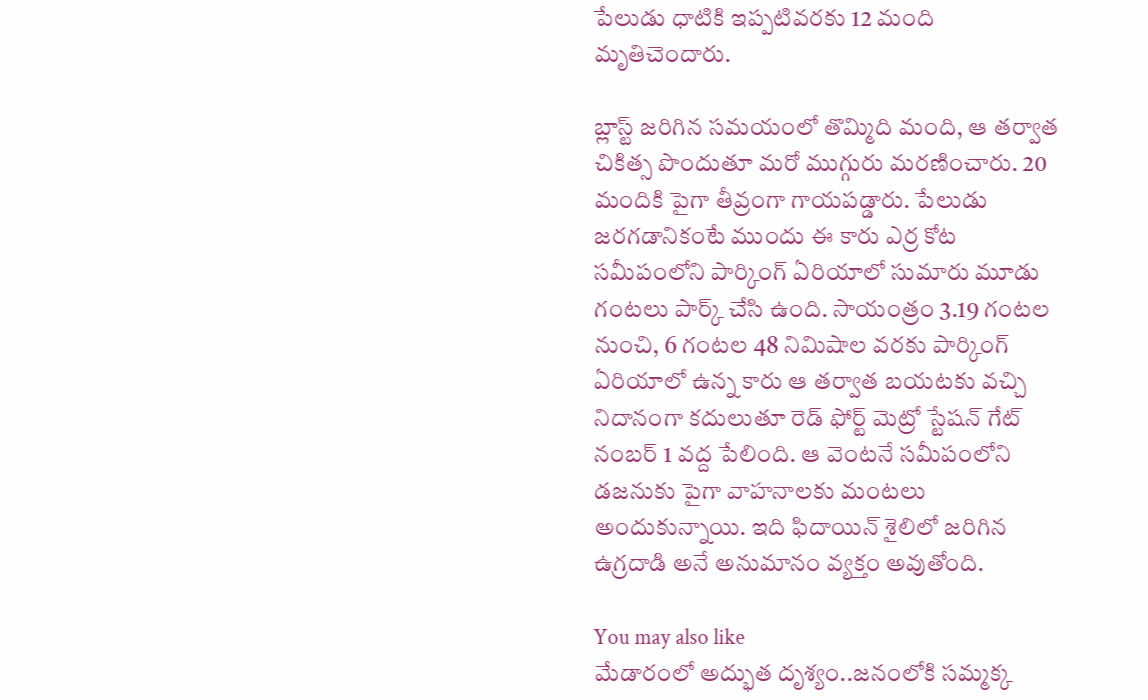పేలుడు ధాటికి ఇప్పటివరకు 12 మంది మృతిచెందారు.

బ్లాస్ట్ జరిగిన సమయంలో తొమ్మిది మంది, ఆ తర్వాత చికిత్స పొందుతూ మరో ముగ్గురు మరణించారు. 20 మందికి పైగా తీవ్రంగా గాయపడ్డారు. పేలుడు జరగడానికంటే ముందు ఈ కారు ఎర్ర కోట సమీపంలోని పార్కింగ్ ఏరియాలో సుమారు మూడు గంటలు పార్క్ చేసి ఉంది. సాయంత్రం 3.19 గంటల నుంచి, 6 గంటల 48 నిమిషాల వరకు పార్కింగ్ ఏరియాలో ఉన్న కారు ఆ తర్వాత బయటకు వచ్చి నిదానంగా కదులుతూ రెడ్ ఫోర్ట్ మెట్రో స్టేషన్ గేట్ నంబర్ 1 వద్ద పేలింది. ఆ వెంటనే సమీపంలోని డజనుకు పైగా వాహనాలకు మంటలు అందుకున్నాయి. ఇది ఫిదాయిన్ శైలిలో జరిగిన ఉగ్రదాడి అనే అనుమానం వ్యక్తం అవుతోంది.

You may also like
మేడారంలో అద్భుత దృశ్యం..జనంలోకి సమ్మక్క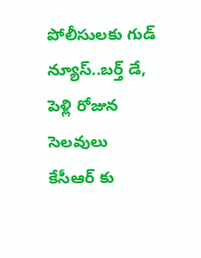పోలీసులకు గుడ్ న్యూస్..బర్త్ డే, పెళ్లి రోజున సెలవులు
కేసీఆర్ కు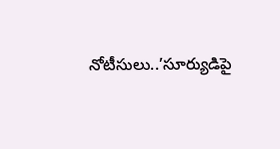నోటీసులు..’సూర్యుడిపై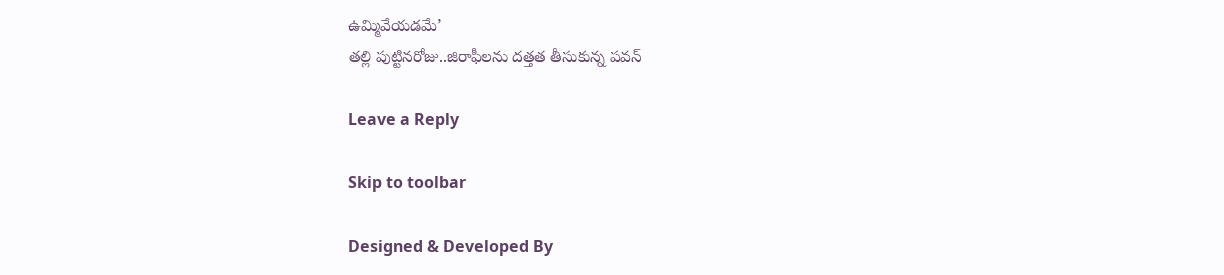ఉమ్మివేయడమే’
తల్లి పుట్టినరోజు..జిరాఫీలను దత్తత తీసుకున్న పవన్

Leave a Reply

Skip to toolbar

Designed & Developed By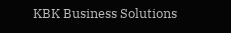KBK Business Solutions